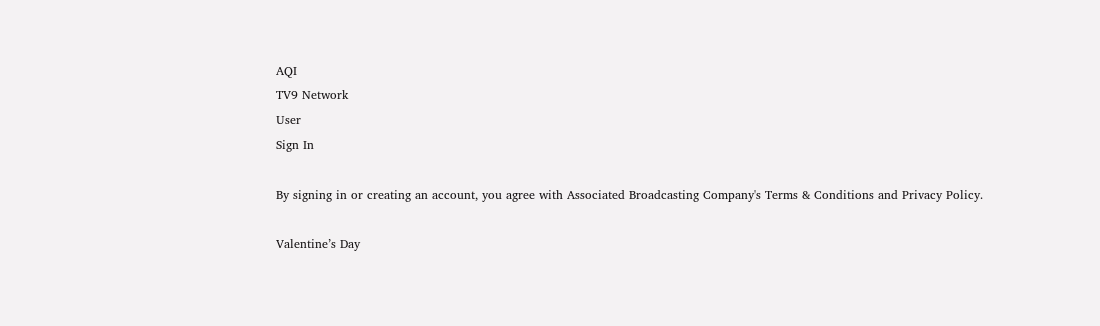AQI
TV9 Network
User
Sign In

By signing in or creating an account, you agree with Associated Broadcasting Company's Terms & Conditions and Privacy Policy.

Valentine’s Day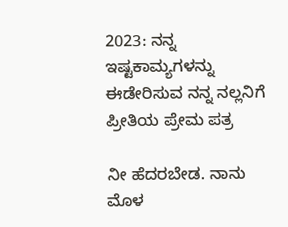2023: ನನ್ನ ಇಷ್ಟಕಾಮ್ಯಗಳನ್ನು ಈಡೇರಿಸುವ ನನ್ನ ನಲ್ಲನಿಗೆ ಪ್ರೀತಿಯ ಪ್ರೇಮ ಪತ್ರ

ನೀ ಹೆದರಬೇಡ. ನಾನು ಮೊಳ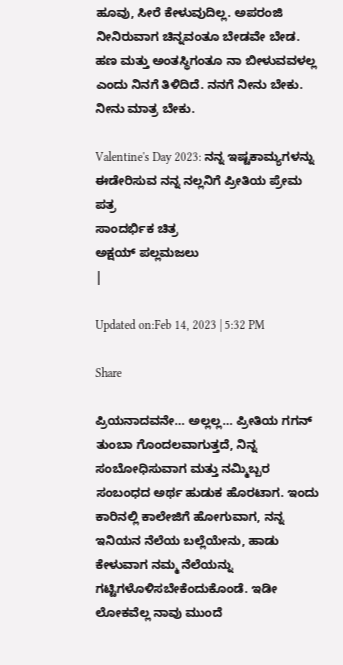ಹೂವು, ಸೀರೆ ಕೇಳುವುದಿಲ್ಲ. ಅಪರಂಜಿ ನೀನಿರುವಾಗ ಚಿನ್ನವಂತೂ ಬೇಡವೇ ಬೇಡ. ಹಣ ಮತ್ತು ಅಂತಸ್ಥಿಗಂತೂ ನಾ ಬೀಳುವವಳಲ್ಲ ಎಂದು ನಿನಗೆ ತಿಳಿದಿದೆ. ನನಗೆ ನೀನು ಬೇಕು. ನೀನು ಮಾತ್ರ ಬೇಕು.

Valentine's Day 2023: ನನ್ನ ಇಷ್ಟಕಾಮ್ಯಗಳನ್ನು ಈಡೇರಿಸುವ ನನ್ನ ನಲ್ಲನಿಗೆ ಪ್ರೀತಿಯ ಪ್ರೇಮ ಪತ್ರ
ಸಾಂದರ್ಭಿಕ ಚಿತ್ರ
ಅಕ್ಷಯ್ ಪಲ್ಲಮಜಲು
|

Updated on:Feb 14, 2023 | 5:32 PM

Share

ಪ್ರಿಯನಾದವನೇ… ಅಲ್ಲಲ್ಲ… ಪ್ರೀತಿಯ ಗಗನ್ ತುಂಬಾ ಗೊಂದಲವಾಗುತ್ತದೆ, ನಿನ್ನ ಸಂಬೋಧಿಸುವಾಗ ಮತ್ತು ನಮ್ಮಿಬ್ಬರ ಸಂಬಂಧದ ಅರ್ಥ ಹುಡುಕ ಹೊರಟಾಗ. ಇಂದು ಕಾರಿನಲ್ಲಿ ಕಾಲೇಜಿಗೆ ಹೋಗುವಾಗ, ನನ್ನ ಇನಿಯನ ನೆಲೆಯ ಬಲ್ಲೆಯೇನು, ಹಾಡು ಕೇಳುವಾಗ ನಮ್ಮ ನೆಲೆಯನ್ನು ಗಟ್ಟಿಗಳೊಳಿಸಬೇಕೆಂದುಕೊಂಡೆ. ಇಡೀ ಲೋಕವೆಲ್ಲ ನಾವು ಮುಂದೆ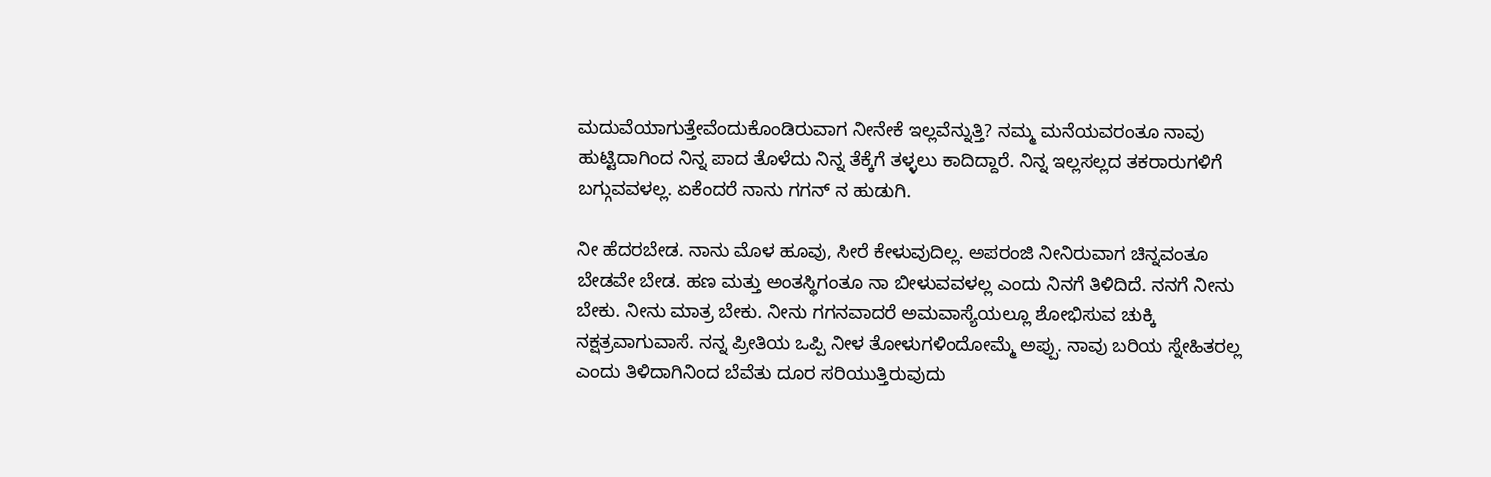ಮದುವೆಯಾಗುತ್ತೇವೆಂದುಕೊಂಡಿರುವಾಗ ನೀನೇಕೆ ಇಲ್ಲವೆನ್ನುತ್ತಿ? ನಮ್ಮ ಮನೆಯವರಂತೂ ನಾವು ಹುಟ್ಟಿದಾಗಿಂದ ನಿನ್ನ ಪಾದ ತೊಳೆದು ನಿನ್ನ ತೆಕ್ಕೆಗೆ ತಳ್ಳಲು ಕಾದಿದ್ದಾರೆ. ನಿನ್ನ ಇಲ್ಲಸಲ್ಲದ ತಕರಾರುಗಳಿಗೆ ಬಗ್ಗುವವಳಲ್ಲ. ಏಕೆಂದರೆ ನಾನು ಗಗನ್ ನ ಹುಡುಗಿ.

ನೀ ಹೆದರಬೇಡ. ನಾನು ಮೊಳ ಹೂವು, ಸೀರೆ ಕೇಳುವುದಿಲ್ಲ. ಅಪರಂಜಿ ನೀನಿರುವಾಗ ಚಿನ್ನವಂತೂ ಬೇಡವೇ ಬೇಡ. ಹಣ ಮತ್ತು ಅಂತಸ್ಥಿಗಂತೂ ನಾ ಬೀಳುವವಳಲ್ಲ ಎಂದು ನಿನಗೆ ತಿಳಿದಿದೆ. ನನಗೆ ನೀನು ಬೇಕು. ನೀನು ಮಾತ್ರ ಬೇಕು. ನೀನು ಗಗನವಾದರೆ ಅಮವಾಸ್ಯೆಯಲ್ಲೂ ಶೋಭಿಸುವ ಚುಕ್ಕಿ ನಕ್ಷತ್ರವಾಗುವಾಸೆ. ನನ್ನ ಪ್ರೀತಿಯ ಒಪ್ಪಿ ನೀಳ ತೋಳುಗಳಿಂದೋಮ್ಮೆ ಅಪ್ಪು. ನಾವು ಬರಿಯ ಸ್ನೇಹಿತರಲ್ಲ ಎಂದು ತಿಳಿದಾಗಿನಿಂದ ಬೆವೆತು ದೂರ ಸರಿಯುತ್ತಿರುವುದು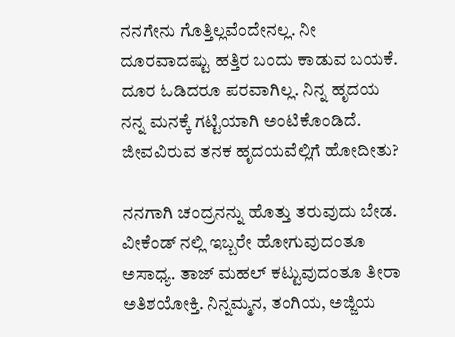ನನಗೇನು ಗೊತ್ತಿಲ್ಲವೆಂದೇನಲ್ಲ. ನೀ ದೂರವಾದಷ್ಟು ಹತ್ತಿರ ಬಂದು ಕಾಡುವ ಬಯಕೆ. ದೂರ ಓಡಿದರೂ ಪರವಾಗಿಲ್ಲ. ನಿನ್ನ ಹೃದಯ ನನ್ನ ಮನಕ್ಕೆ ಗಟ್ಟಿಯಾಗಿ ಅಂಟಿಕೊಂಡಿದೆ. ಜೀವವಿರುವ ತನಕ ಹೃದಯವೆಲ್ಲಿಗೆ ಹೋದೀತು?

ನನಗಾಗಿ ಚಂದ್ರನನ್ನು ಹೊತ್ತು ತರುವುದು ಬೇಡ. ವೀಕೆಂಡ್ ನಲ್ಲಿ ಇಬ್ಬರೇ ಹೋಗುವುದಂತೂ ಅಸಾಧ್ಯ. ತಾಜ್ ಮಹಲ್ ಕಟ್ಟುವುದಂತೂ ತೀರಾ ಅತಿಶಯೋಕ್ತಿ. ನಿನ್ನಮ್ಮನ, ತಂಗಿಯ, ಅಜ್ಜಿಯ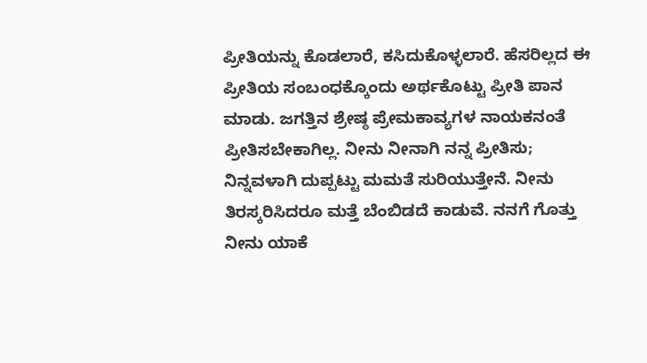ಪ್ರೀತಿಯನ್ನು ಕೊಡಲಾರೆ, ಕಸಿದುಕೊಳ್ಳಲಾರೆ. ಹೆಸರಿಲ್ಲದ ಈ ಪ್ರೀತಿಯ ಸಂಬಂಧಕ್ಕೊಂದು ಅರ್ಥಕೊಟ್ಟು ಪ್ರೀತಿ ಪಾನ ಮಾಡು. ಜಗತ್ತಿನ ಶ್ರೇಷ್ಠ ಪ್ರೇಮಕಾವ್ಯಗಳ ನಾಯಕನಂತೆ ಪ್ರೀತಿಸಬೇಕಾಗಿಲ್ಲ. ನೀನು ನೀನಾಗಿ ನನ್ನ ಪ್ರೀತಿಸು; ನಿನ್ನವಳಾಗಿ ದುಪ್ಪಟ್ಟು ಮಮತೆ ಸುರಿಯುತ್ತೇನೆ. ನೀನು ತಿರಸ್ಕರಿಸಿದರೂ ಮತ್ತೆ ಬೆಂಬಿಡದೆ ಕಾಡುವೆ. ನನಗೆ ಗೊತ್ತು ನೀನು ಯಾಕೆ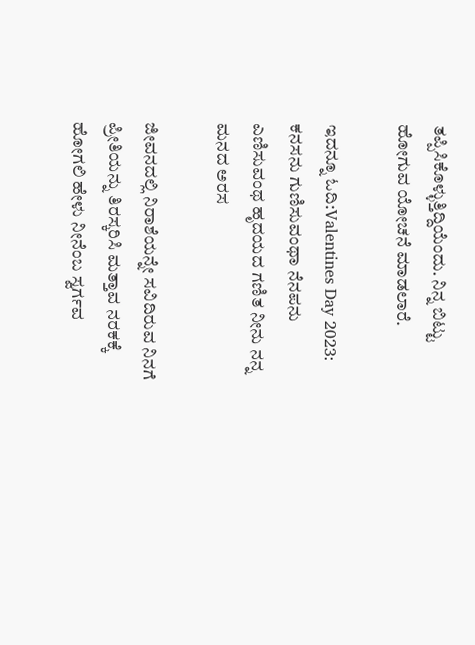ತಪ್ಪಿಸಿಕೊಳ್ಳುತ್ತಿದ್ದಿಯೆಂದು. ನಿನ್ನ ಬಿಟ್ಟು ಹೋಗುವ ಯೋಚನೆ ಮಾಡಲಾರೆ.

ಇದನ್ನೂ ಓದಿ:Valentines Day 2023: ಕನಸನು ಗುಣಿಸುವಂಥಾ ನೆನಪನು ಎಣಿಸುವಂಥ ಹೃದಯದ ಗಣಿತ ನೀನು ನನ್ನ ಮನದ ಅರಸ

ಜೀವನದಲ್ಲಿ ನಿರಾಶೆಯನ್ನೇ ಸವಿದಿರುವ ನಿನಗೆ ಪ್ರೀತಿಯನ್ನು ತಿರಸ್ಕರಿಸಿ ಮತ್ತಾವ ನರಕಕ್ಕೆ ಹೋಗಲಿ ಹೇಳು ನೀನೆಂಬ ಸ್ವರ್ಗವ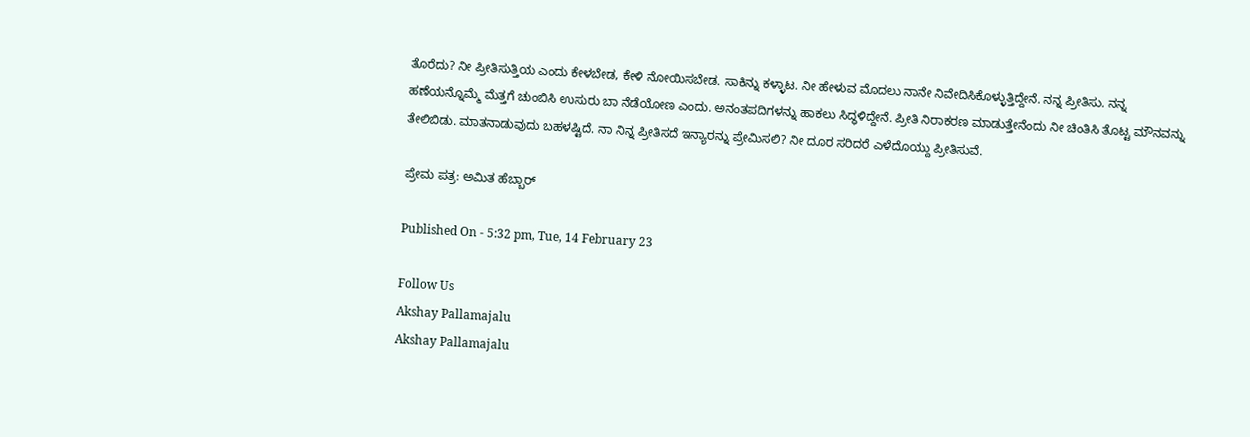ತೊರೆದು? ನೀ ಪ್ರೀತಿಸುತ್ತಿಯ ಎಂದು ಕೇಳಬೇಡ, ಕೇಳಿ ನೋಯಿಸಬೇಡ. ಸಾಕಿನ್ನು ಕಳ್ಳಾಟ. ನೀ ಹೇಳುವ ಮೊದಲು ನಾನೇ ನಿವೇದಿಸಿಕೊಳ್ಳುತ್ತಿದ್ದೇನೆ. ನನ್ನ ಪ್ರೀತಿಸು. ನನ್ನ ಹಣೆಯನ್ನೊಮ್ಮೆ ಮೆತ್ತಗೆ ಚುಂಬಿಸಿ ಉಸುರು ಬಾ ನೆಡೆಯೋಣ ಎಂದು. ಅನಂತಪದಿಗಳನ್ನು ಹಾಕಲು ಸಿದ್ಧಳಿದ್ದೇನೆ. ಪ್ರೀತಿ ನಿರಾಕರಣ ಮಾಡುತ್ತೇನೆಂದು ನೀ ಚಿಂತಿಸಿ ತೊಟ್ಟ ಮೌನವನ್ನು ತೇಲಿಬಿಡು. ಮಾತನಾಡುವುದು ಬಹಳಷ್ಟಿದೆ. ನಾ ನಿನ್ನ ಪ್ರೀತಿಸದೆ ಇನ್ಯಾರನ್ನು ಪ್ರೇಮಿಸಲಿ? ನೀ ದೂರ ಸರಿದರೆ ಎಳೆದೊಯ್ದು ಪ್ರೀತಿಸುವೆ.

ಪ್ರೇಮ ಪತ್ರ: ಅಮಿತ ಹೆಬ್ಬಾರ್

Published On - 5:32 pm, Tue, 14 February 23

Follow Us
Akshay Pallamajalu
Akshay Pallamajalu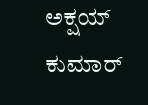ಅಕ್ಷಯ್ ಕುಮಾರ್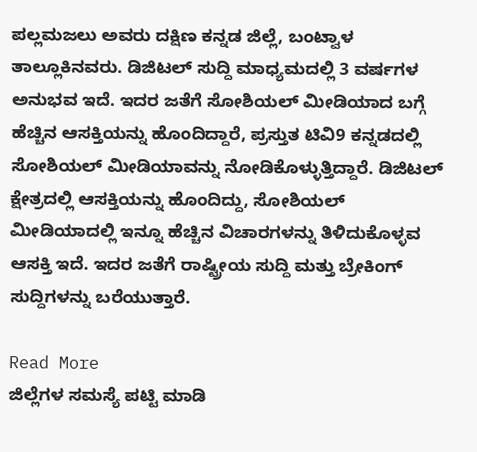ಪಲ್ಲಮಜಲು ಅವರು ದಕ್ಷಿಣ ಕನ್ನಡ ಜಿಲ್ಲೆ, ಬಂಟ್ವಾಳ ತಾಲ್ಲೂಕಿನವರು. ಡಿಜಿಟಲ್ ಸುದ್ದಿ ಮಾಧ್ಯಮದಲ್ಲಿ 3 ವರ್ಷಗಳ ಅನುಭವ ಇದೆ. ಇದರ ಜತೆಗೆ ಸೋಶಿಯಲ್ ಮೀಡಿಯಾದ ಬಗ್ಗೆ ಹೆಚ್ಚಿನ ಆಸಕ್ತಿಯನ್ನು ಹೊಂದಿದ್ದಾರೆ, ಪ್ರಸ್ತುತ ಟಿವಿ9 ಕನ್ನಡದಲ್ಲಿ ಸೋಶಿಯಲ್ ಮೀಡಿಯಾವನ್ನು ನೋಡಿಕೊಳ್ಳುತ್ತಿದ್ದಾರೆ. ಡಿಜಿಟಲ್ ಕ್ಷೇತ್ರದಲ್ಲಿ ಆಸಕ್ತಿಯನ್ನು ಹೊಂದಿದ್ದು, ಸೋಶಿಯಲ್ ಮೀಡಿಯಾದಲ್ಲಿ ಇನ್ನೂ ಹೆಚ್ಚಿನ ವಿಚಾರಗಳನ್ನು ತಿಳಿದುಕೊಳ್ಳವ ಆಸಕ್ತಿ ಇದೆ. ಇದರ ಜತೆಗೆ ರಾಷ್ಟ್ರೀಯ ಸುದ್ದಿ ಮತ್ತು ಬ್ರೇಕಿಂಗ್ ಸುದ್ದಿಗಳನ್ನು ಬರೆಯುತ್ತಾರೆ.

Read More
ಜಿಲ್ಲೆಗಳ ಸಮಸ್ಯೆ ಪಟ್ಟಿ ಮಾಡಿ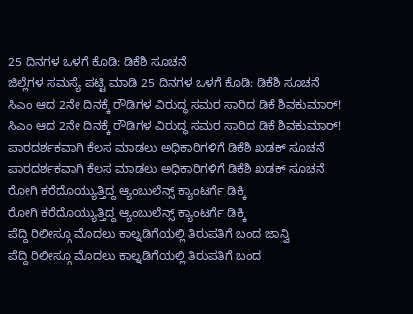25 ದಿನಗಳ ಒಳಗೆ ಕೊಡಿ: ಡಿಕೆಶಿ ಸೂಚನೆ
ಜಿಲ್ಲೆಗಳ ಸಮಸ್ಯೆ ಪಟ್ಟಿ ಮಾಡಿ 25 ದಿನಗಳ ಒಳಗೆ ಕೊಡಿ: ಡಿಕೆಶಿ ಸೂಚನೆ
ಸಿಎಂ ಆದ 2ನೇ ದಿನಕ್ಕೆ ರೌಡಿಗಳ ವಿರುದ್ಧ ಸಮರ ಸಾರಿದ ಡಿಕೆ ಶಿವಕುಮಾರ್!
ಸಿಎಂ ಆದ 2ನೇ ದಿನಕ್ಕೆ ರೌಡಿಗಳ ವಿರುದ್ಧ ಸಮರ ಸಾರಿದ ಡಿಕೆ ಶಿವಕುಮಾರ್!
ಪಾರದರ್ಶಕವಾಗಿ ಕೆಲಸ ಮಾಡಲು ಅಧಿಕಾರಿಗಳಿಗೆ ಡಿಕೆಶಿ ಖಡಕ್ ಸೂಚನೆ
ಪಾರದರ್ಶಕವಾಗಿ ಕೆಲಸ ಮಾಡಲು ಅಧಿಕಾರಿಗಳಿಗೆ ಡಿಕೆಶಿ ಖಡಕ್ ಸೂಚನೆ
ರೋಗಿ ಕರೆದೊಯ್ಯುತ್ತಿದ್ದ ಆ್ಯಂಬುಲೆನ್ಸ್ ಕ್ಯಾಂಟರ್ಗೆ ಡಿಕ್ಕಿ
ರೋಗಿ ಕರೆದೊಯ್ಯುತ್ತಿದ್ದ ಆ್ಯಂಬುಲೆನ್ಸ್ ಕ್ಯಾಂಟರ್ಗೆ ಡಿಕ್ಕಿ
ಪೆದ್ದಿ ರಿಲೀಸ್ಗೂ ಮೊದಲು ಕಾಲ್ನಡಿಗೆಯಲ್ಲಿ ತಿರುಪತಿಗೆ ಬಂದ ಜಾನ್ವಿ
ಪೆದ್ದಿ ರಿಲೀಸ್ಗೂ ಮೊದಲು ಕಾಲ್ನಡಿಗೆಯಲ್ಲಿ ತಿರುಪತಿಗೆ ಬಂದ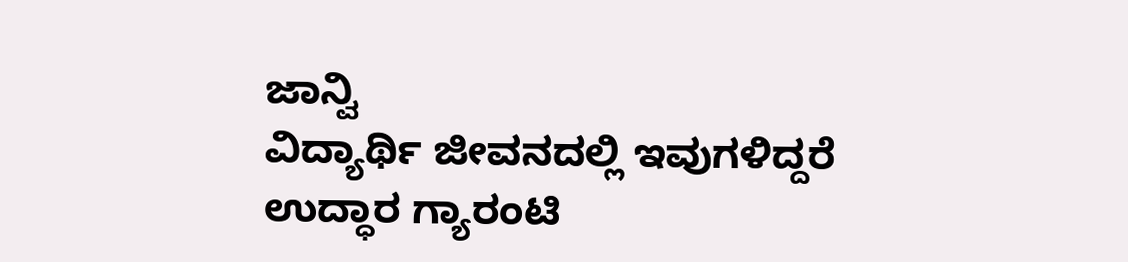ಜಾನ್ವಿ
ವಿದ್ಯಾರ್ಥಿ ಜೀವನದಲ್ಲಿ ಇವುಗಳಿದ್ದರೆ ಉದ್ಧಾರ ಗ್ಯಾರಂಟಿ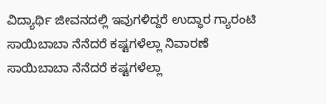ವಿದ್ಯಾರ್ಥಿ ಜೀವನದಲ್ಲಿ ಇವುಗಳಿದ್ದರೆ ಉದ್ಧಾರ ಗ್ಯಾರಂಟಿ
ಸಾಯಿಬಾಬಾ ನೆನೆದರೆ ಕಷ್ಟಗಳೆಲ್ಲಾ ನಿವಾರಣೆ
ಸಾಯಿಬಾಬಾ ನೆನೆದರೆ ಕಷ್ಟಗಳೆಲ್ಲಾ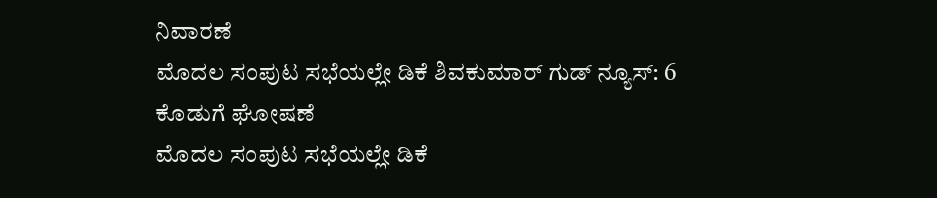ನಿವಾರಣೆ
ಮೊದಲ ಸಂಪುಟ ಸಭೆಯಲ್ಲೇ ಡಿಕೆ ಶಿವಕುಮಾರ್ ಗುಡ್ ನ್ಯೂಸ್: 6 ಕೊಡುಗೆ ಘೋಷಣೆ
ಮೊದಲ ಸಂಪುಟ ಸಭೆಯಲ್ಲೇ ಡಿಕೆ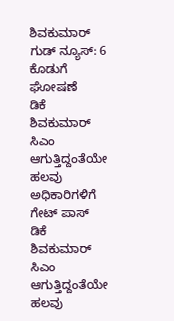ಶಿವಕುಮಾರ್ ಗುಡ್ ನ್ಯೂಸ್: 6 ಕೊಡುಗೆ ಘೋಷಣೆ
ಡಿಕೆ ಶಿವಕುಮಾರ್ ಸಿಎಂ ಆಗುತ್ತಿದ್ದಂತೆಯೇ ಹಲವು ಅಧಿಕಾರಿಗಳಿಗೆ ಗೇಟ್ ಪಾಸ್
ಡಿಕೆ ಶಿವಕುಮಾರ್ ಸಿಎಂ ಆಗುತ್ತಿದ್ದಂತೆಯೇ ಹಲವು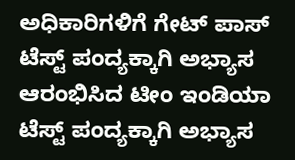ಅಧಿಕಾರಿಗಳಿಗೆ ಗೇಟ್ ಪಾಸ್
ಟೆಸ್ಟ್ ಪಂದ್ಯಕ್ಕಾಗಿ ಅಭ್ಯಾಸ ಆರಂಭಿಸಿದ ಟೀಂ ಇಂಡಿಯಾ
ಟೆಸ್ಟ್ ಪಂದ್ಯಕ್ಕಾಗಿ ಅಭ್ಯಾಸ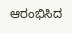ಆರಂಭಿಸಿದ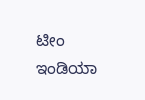ಟೀಂ ಇಂಡಿಯಾ